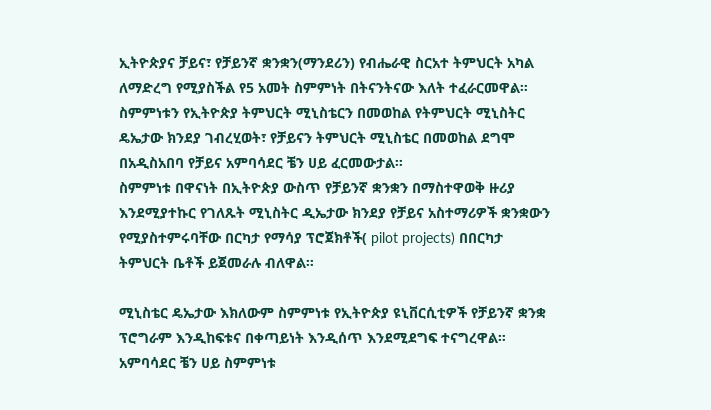ኢትዮጵያና ቻይና፣ የቻይንኛ ቋንቋን(ማንደሪን) የብሔራዊ ስርአተ ትምህርት አካል ለማድረግ የሚያስችል የ5 አመት ስምምነት በትናንትናው እለት ተፈራርመዋል።
ስምምነቱን የኢትዮጵያ ትምህርት ሚኒስቴርን በመወከል የትምህርት ሚኒስትር ዴኤታው ክንደያ ገብረሂወት፣ የቻይናን ትምህርት ሚኒስቴር በመወከል ደግሞ በአዲስአበባ የቻይና አምባሳደር ቼን ሀይ ፈርመውታል።
ስምምነቱ በዋናነት በኢትዮጵያ ውስጥ የቻይንኛ ቋንቋን በማስተዋወቅ ዙሪያ እንደሚያተኩር የገለጹት ሚኒስትር ዲኤታው ክንደያ የቻይና አስተማሪዎች ቋንቋውን የሚያስተምሩባቸው በርካታ የማሳያ ፕሮጀክቶች( pilot projects) በበርካታ ትምህርት ቤቶች ይጀመራሉ ብለዋል።

ሚኒስቴር ዴኤታው እክለውም ስምምነቱ የኢትዮጵያ ዩኒቨርሲቲዎች የቻይንኛ ቋንቋ ፕሮግራም እንዲከፍቱና በቀጣይነት እንዲሰጥ እንደሚደግፍ ተናግረዋል።
አምባሳደር ቼን ሀይ ስምምነቱ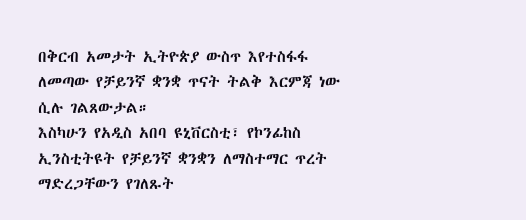በቅርብ አመታት ኢትዮጵያ ውስጥ እየተስፋፋ ለመጣው የቻይንኛ ቋንቋ ጥናት ትልቅ እርምጃ ነው ሲሉ ገልጸውታል።
እስካሁን የአዲስ አበባ ዩኒቨርስቲ፣ የኮንፊከስ ኢንስቲትዩት የቻይንኛ ቋንቋን ለማስተማር ጥረት ማድረጋቸውን የገለጹት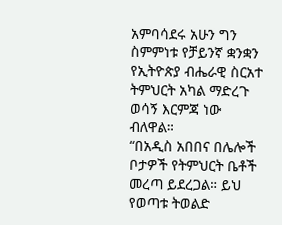አምባሳደሩ አሁን ግን ስምምነቱ የቻይንኛ ቋንቋን የኢትዮጵያ ብሔራዊ ስርአተ ትምህርት አካል ማድረጉ ወሳኝ እርምጃ ነው ብለዋል።
“በአዲስ አበበና በሌሎች ቦታዎች የትምህርት ቤቶች መረጣ ይደረጋል። ይህ የወጣቱ ትወልድ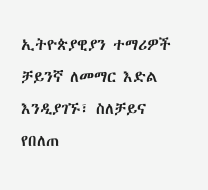ኢትዮጵያዊያን ተማሪዎች ቻይንኛ ለመማር እድል እንዲያገኙ፣ ስለቻይና የበለጠ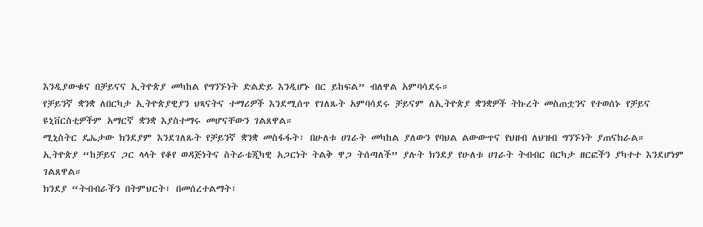እንዲያውቁና በቻይናና ኢትዮጵያ መካከል የግንኙነት ድልድይ እንዲሆኑ በር ይከፍል” ብለዋል አምባሳደሩ።
የቻይንኛ ቋንቋ ለበርካታ ኢትዮጵያዊያን ህጻናትና ተማሪዎች እንደሚሰጥ የገለጹት አምባሳደሩ ቻይናም ለኢትዮጵያ ቋንቋዎች ትኩረት መስጠቷንና የተወሰኑ የቻይና ዩኒቨርስቲዎችም አማርኛ ቋንቋ እያስተማሩ መሆናቸውን ገልጸዋል።
ሚኒስትር ዴኤታው ክንደያም እንደገለጹት የቻይንኛ ቋንቋ መስፋፋት፣ በሁለቱ ሀገራት መካከል ያለውን የባህል ልውውጥና የህዘብ ለህዝብ ግንኙነት ያጠናክራል።
ኢትዮጵያ “ከቻይና ጋር ላላት የቆየ ወዳጅነትና ስትራቴጂካዊ አጋርነት ትልቅ ዋጋ ትሰጣለች” ያሉት ክንደያ የሁለቱ ሀገራት ትብብር በርካታ ዘርፎችን ያካተተ እንደሆነም ገልጸዋል።
ክንደያ “ትብብራችን በትምህርት፣ በመሰረተልማት፣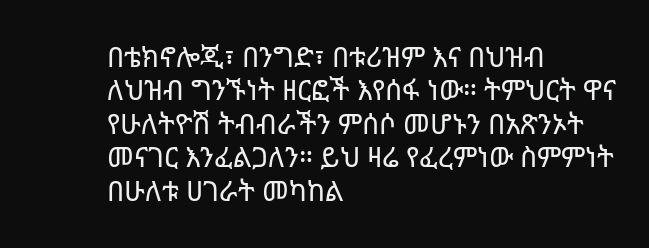በቴክኖሎጂ፣ በንግድ፣ በቱሪዝም እና በህዝብ ለህዝብ ግንኙነት ዘርፎች እየሰፋ ነው። ትምህርት ዋና የሁለትዮሽ ትብብራችን ምሰሶ መሆኑን በአጽንኦት መናገር እንፈልጋለን። ይህ ዛሬ የፈረምነው ስምምነት በሁለቱ ሀገራት መካከል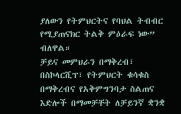ያለውን የትምህርትና የባህል ትብብር የሚያጠናክር ትልቅ ምዕራፍ ነው” ብለዋል።
ቻይና መምህራን በማቅረብ፣ በስኮላርሺፕ፣ የትምህርት ቁሳቁስ በማቅረብና የአቅምግንባታ ስልጠና እድሎች በማመቻቸት ለቻይንኛ ቋንቋ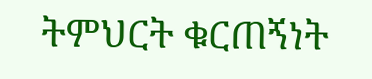ትምህርት ቁርጠኝነት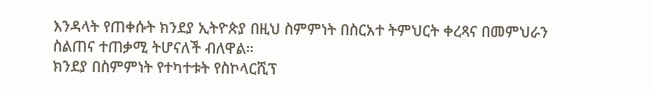እንዳላት የጠቀሱት ክንደያ ኢትዮጵያ በዚህ ስምምነት በስርአተ ትምህርት ቀረጻና በመምህራን ስልጠና ተጠቃሚ ትሆናለች ብለዋል።
ክንደያ በስምምነት የተካተቱት የስኮላርሺፕ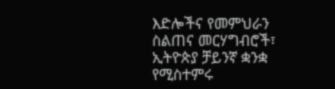እድሎችና የመምህራን ስልጠና መርሃግብሮች፣ ኢትዮጵያ ቻይንኛ ቋንቋ የሚስተምሩ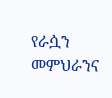የራሷን መምህራንና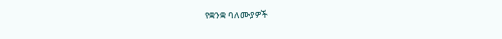የቋንቋ ባለሙያዎች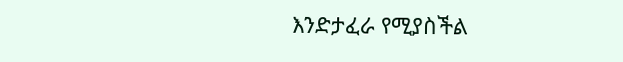እንድታፈራ የሚያስችል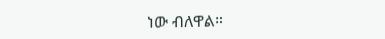ነው ብለዋል።